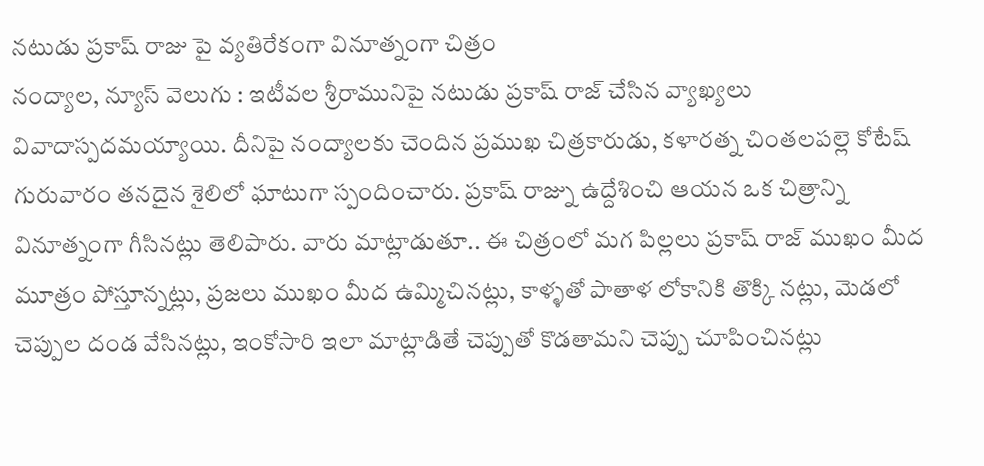నటుడు ప్రకాష్ రాజు పై వ్యతిరేకంగా వినూత్నంగా చిత్రం
నంద్యాల, న్యూస్ వెలుగు : ఇటీవల శ్రీరామునిపై నటుడు ప్రకాష్ రాజ్ చేసిన వ్యాఖ్యలు వివాదాస్పదమయ్యాయి. దీనిపై నంద్యాలకు చెందిన ప్రముఖ చిత్రకారుడు, కళారత్న చింతలపల్లె కోటేష్ గురువారం తనదైన శైలిలో ఘాటుగా స్పందించారు. ప్రకాష్ రాజ్ను ఉద్దేశించి ఆయన ఒక చిత్రాన్ని వినూత్నంగా గీసినట్లు తెలిపారు. వారు మాట్లాడుతూ.. ఈ చిత్రంలో మగ పిల్లలు ప్రకాష్ రాజ్ ముఖం మీద మూత్రం పోస్తూన్నట్లు, ప్రజలు ముఖం మీద ఉమ్మిచినట్లు, కాళ్ళతో పాతాళ లోకానికి తొక్కి నట్లు, మెడలో చెప్పుల దండ వేసినట్లు, ఇంకోసారి ఇలా మాట్లాడితే చెప్పుతో కొడతామని చెప్పు చూపించినట్లు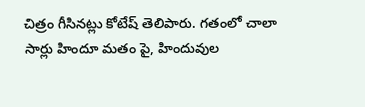చిత్రం గీసినట్లు కోటేష్ తెలిపారు. గతంలో చాలా సార్లు హిందూ మతం పై, హిందువుల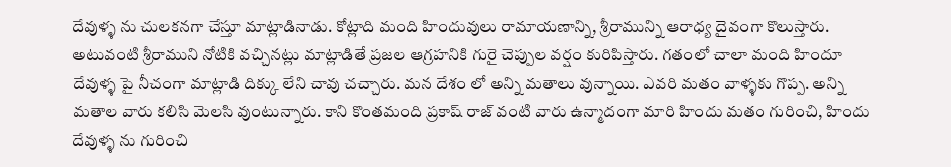దేవుళ్ళ ను చులకనగా చేస్తూ మాట్లాడినాడు. కోట్లాది మంది హిందువులు రామాయణాన్ని, శ్రీరామున్ని ఆరాధ్య దైవంగా కొలుస్తారు. అటువంటి శ్రీరాముని నోటికి వచ్చినట్లు మాట్లాడితే ప్రజల ఆగ్రహనికి గురై చెప్పుల వర్షం కురిపిస్తారు. గతంలో చాలా మంది హిందూ దేవుళ్ళ పై నీచంగా మాట్లాడి దిక్కు లేని చావు చచ్చారు. మన దేశం లో అన్ని మతాలు వున్నాయి. ఎవరి మతం వాళ్ళకు గొప్ప. అన్ని మతాల వారు కలిసి మెలసి వుంటున్నారు. కాని కొంతమంది ప్రకాష్ రాజ్ వంటి వారు ఉన్మాదంగా మారి హిందు మతం గురించి, హిందు దేవుళ్ళ ను గురించి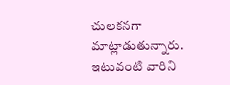చులకనగా మాట్లాడుతున్నారు. ఇటువంటి వారిని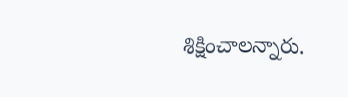శిక్షించాలన్నారు.